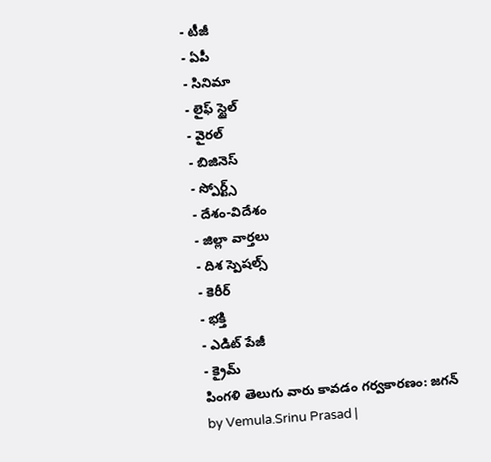- టీజీ
- ఏపీ
- సినిమా
- లైఫ్ స్టైల్
- వైరల్
- బిజినెస్
- స్పోర్ట్స్
- దేశం-విదేశం
- జిల్లా వార్తలు
- దిశ స్పెషల్స్
- కెరీర్
- భక్తి
- ఎడిట్ పేజీ
- క్రైమ్
పింగళి తెలుగు వారు కావడం గర్వకారణం: జగన్
by Vemula.Srinu Prasad |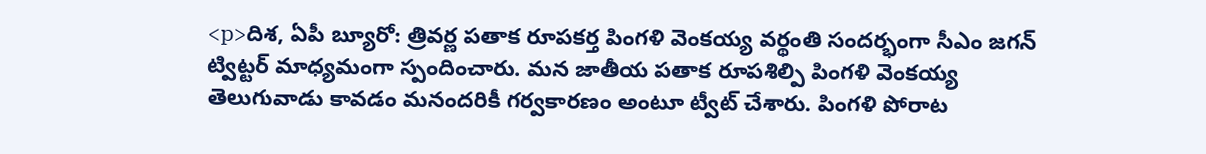<p>దిశ, ఏపీ బ్యూరో: త్రివర్ణ పతాక రూపకర్త పింగళి వెంకయ్య వర్థంతి సందర్భంగా సీఎం జగన్ ట్విట్టర్ మాధ్యమంగా స్పందించారు. మన జాతీయ పతాక రూపశిల్పి పింగళి వెంకయ్య తెలుగువాడు కావడం మనందరికీ గర్వకారణం అంటూ ట్వీట్ చేశారు. పింగళి పోరాట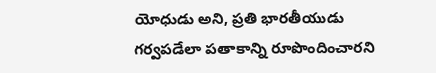యోధుడు అని, ప్రతి భారతీయుడు గర్వపడేలా పతాకాన్ని రూపొందించారని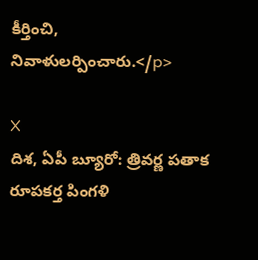కీర్తించి, నివాళులర్పించారు.</p>

X
దిశ, ఏపీ బ్యూరో: త్రివర్ణ పతాక రూపకర్త పింగళి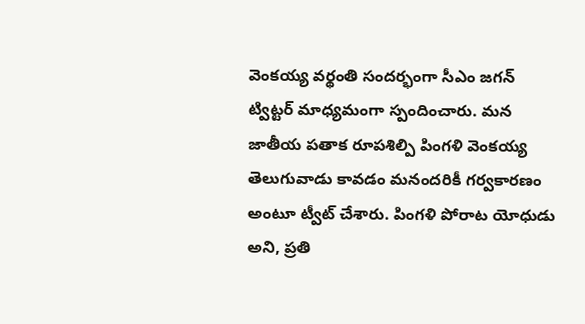వెంకయ్య వర్థంతి సందర్భంగా సీఎం జగన్ ట్విట్టర్ మాధ్యమంగా స్పందించారు. మన జాతీయ పతాక రూపశిల్పి పింగళి వెంకయ్య తెలుగువాడు కావడం మనందరికీ గర్వకారణం అంటూ ట్వీట్ చేశారు. పింగళి పోరాట యోధుడు అని, ప్రతి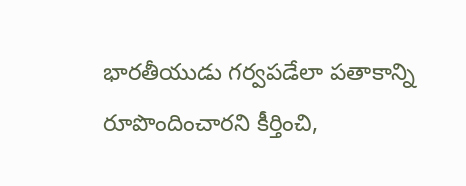భారతీయుడు గర్వపడేలా పతాకాన్ని రూపొందించారని కీర్తించి,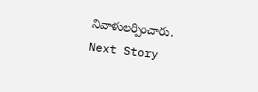నివాళులర్పించారు.
Next Story